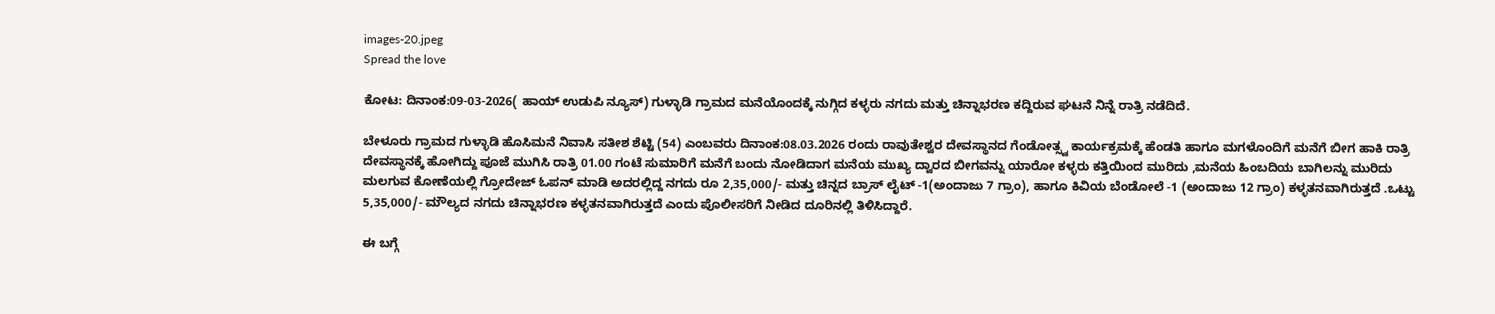images-20.jpeg
Spread the love

ಕೋಟ: ದಿನಾಂಕ:09-03-2026( ಹಾಯ್ ಉಡುಪಿ ನ್ಯೂಸ್) ಗುಳ್ಳಾಡಿ ಗ್ರಾಮದ ಮನೆಯೊಂದಕ್ಕೆ ನುಗ್ಗಿದ ಕಳ್ಳರು ನಗದು ಮತ್ತು ಚಿನ್ನಾಭರಣ ಕದ್ದಿರುವ ಘಟನೆ ನಿನ್ನೆ ರಾತ್ರಿ ನಡೆದಿದೆ.

ಬೇಳೂರು ಗ್ರಾಮದ ಗುಳ್ಳಾಡಿ ಹೊಸಿಮನೆ ನಿವಾಸಿ ಸತೀಶ ಶೆಟ್ಟಿ (54) ಎಂಬವರು ದಿನಾಂಕ:08.03.2026 ರಂದು ರಾವುತೇಶ್ವರ ದೇವಸ್ಥಾನದ ಗೆಂಡೋತ್ಸ್ವ ಕಾರ್ಯಕ್ರಮಕ್ಕೆ ಹೆಂಡತಿ ಹಾಗೂ ಮಗಳೊಂದಿಗೆ ಮನೆಗೆ ಬೀಗ ಹಾಕಿ ರಾತ್ರಿ ದೇವಸ್ಥಾನಕ್ಕೆ ಹೋಗಿದ್ದು ಪೂಜೆ ಮುಗಿಸಿ ರಾತ್ರಿ 01.00 ಗಂಟೆ ಸುಮಾರಿಗೆ ಮನೆಗೆ ಬಂದು ನೋಡಿದಾಗ ಮನೆಯ ಮುಖ್ಯ ದ್ವಾರದ ಬೀಗವನ್ನು ಯಾರೋ ಕಳ್ಳರು ಕತ್ತಿಯಿಂದ ಮುರಿದು ,ಮನೆಯ ಹಿಂಬದಿಯ ಬಾಗಿಲನ್ನು ಮುರಿದು ಮಲಗುವ ಕೋಣೆಯಲ್ಲಿ ಗ್ರೋದೇಜ್ ಓಪನ್ ಮಾಡಿ ಅದರಲ್ಲಿದ್ದ ನಗದು ರೂ 2,35,000/- ಮತ್ತು ಚಿನ್ನದ ಬ್ರಾಸ್ ಲೈಟ್ -1(ಅಂದಾಜು 7 ಗ್ರಾಂ), ಹಾಗೂ ಕಿವಿಯ ಬೆಂಡೋಲೆ -1 (ಅಂದಾಜು 12 ಗ್ರಾಂ) ಕಳ್ಳತನವಾಗಿರುತ್ತದೆ .ಒಟ್ಟು 5,35,000/- ಮೌಲ್ಯದ ನಗದು ಚಿನ್ನಾಭರಣ ಕಳ್ಳತನವಾಗಿರುತ್ತದೆ ಎಂದು ಪೊಲೀಸರಿಗೆ ನೀಡಿದ ದೂರಿನಲ್ಲಿ ತಿಳಿಸಿದ್ದಾರೆ.

ಈ ಬಗ್ಗೆ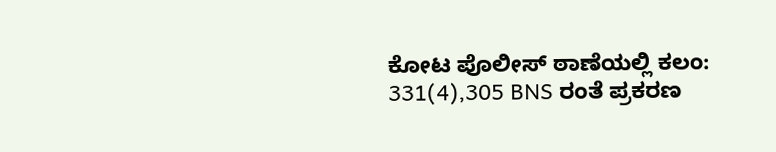ಕೋಟ ಪೊಲೀಸ್‌ ಠಾಣೆಯಲ್ಲಿ ಕಲಂ: 331(4),305 BNS ರಂತೆ ಪ್ರಕರಣ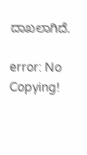ದಾಖಲಾಗಿದೆ.

error: No Copying!